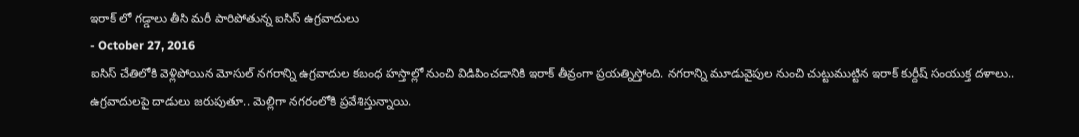ఇరాక్ లో గడ్డాలు తీసి మరీ పారిపోతున్న ఐసిస్ ఉగ్రవాదులు
- October 27, 2016
ఐసిస్ చేతిలోకి వెళ్లిపోయిన మోసుల్ నగరాన్ని ఉగ్రవాదుల కబంధ హస్తాల్లో నుంచి విడిపించడానికి ఇరాక్ తీవ్రంగా ప్రయత్నిస్తోంది. నగరాన్ని మూడువైపుల నుంచి చుట్టుముట్టిన ఇరాక్ కుర్దీష్ సంయుక్త దళాలు.. ఉగ్రవాదులపై దాడులు జరుపుతూ.. మెల్లిగా నగరంలోకి ప్రవేశిస్తున్నాయి.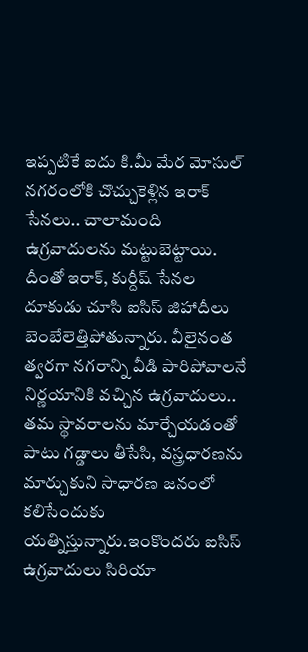ఇప్పటికే ఐదు కి.మీ మేర మోసుల్ నగరంలోకి చొచ్చుకెళ్లిన ఇరాక్ సేనలు.. చాలామంది ఉగ్రవాదులను మట్టుబెట్టాయి. దీంతో ఇరాక్, కుర్దీష్ సేనల దూకుడు చూసి ఐసిస్ జిహాదీలు బెంబేలెత్తిపోతున్నారు. వీలైనంత త్వరగా నగరాన్ని వీడి పారిపోవాలనే నిర్ణయానికి వచ్చిన ఉగ్రవాదులు.. తమ స్థావరాలను మార్చేయడంతో పాటు గడ్డాలు తీసేసి, వస్త్రధారణను మార్చుకుని సాధారణ జనంలో కలిసేందుకు యత్నిస్తున్నారు.ఇంకొందరు ఐసిస్ ఉగ్రవాదులు సిరియా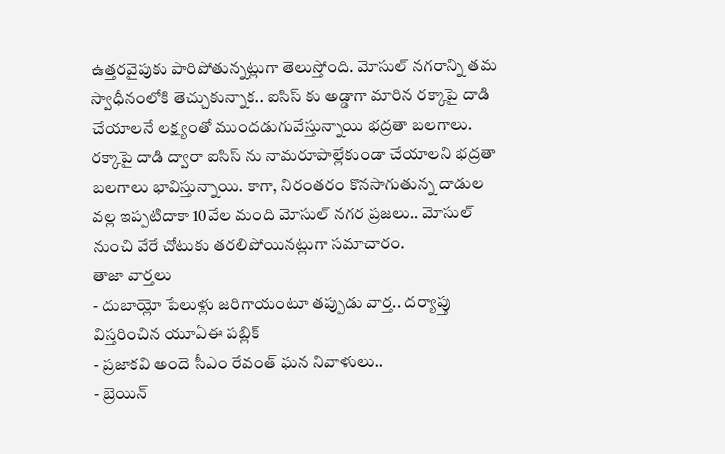ఉత్తరవైపుకు పారిపోతున్నట్లుగా తెలుస్తోంది. మోసుల్ నగరాన్ని తమ స్వాధీనంలోకి తెచ్చుకున్నాక.. ఐసిస్ కు అడ్డాగా మారిన రక్కాపై దాడి చేయాలనే లక్ష్యంతో ముందడుగువేస్తున్నాయి భద్రతా బలగాలు. రక్కాపై దాడి ద్వారా ఐసిస్ ను నామరూపాల్లేకుండా చేయాలని భద్రతా బలగాలు భావిస్తున్నాయి. కాగా, నిరంతరం కొనసాగుతున్న దాడుల వల్ల ఇప్పటిదాకా 10వేల మంది మోసుల్ నగర ప్రజలు.. మోసుల్ నుంచి వేరే చోటుకు తరలిపోయినట్లుగా సమాచారం.
తాజా వార్తలు
- దుబాయ్లో పేలుళ్లు జరిగాయంటూ తప్పుడు వార్త.. దర్యాప్తు విస్తరించిన యూఏఈ పబ్లిక్
- ప్రజాకవి అందె సీఎం రేవంత్ ఘన నివాళులు..
- బ్రెయిన్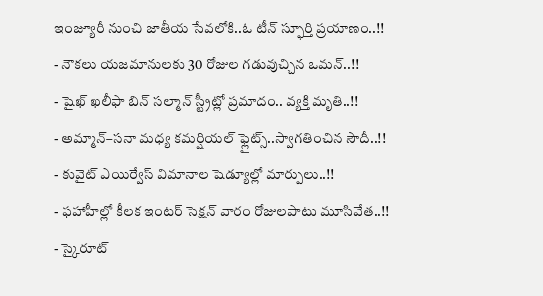ఇంజ్యూరీ నుంచి జాతీయ సేవలోకి..ఓ టీన్ స్ఫూర్తి ప్రయాణం..!!
- నౌకలు యజమానులకు 30 రోజుల గడువుచ్చిన ఒమన్..!!
- షైఖ్ ఖలీఫా బిన్ సల్మాన్ స్ట్రీట్లో ప్రమాదం.. వ్యక్తి మృతి..!!
- అమ్మాన్–సనా మధ్య కమర్షియల్ ఫ్లైట్స్..స్వాగతించిన సౌదీ..!!
- కువైట్ ఎయిర్వేస్ విమానాల షెడ్యూల్లో మార్పులు..!!
- ఫహాహీల్లో కీలక ఇంటర్ సెక్షన్ వారం రోజులపాటు మూసివేత..!!
- స్కైరూట్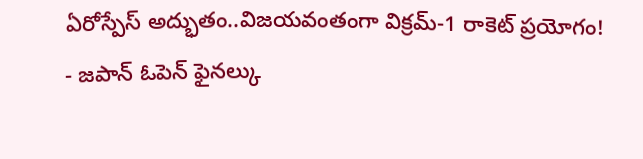ఏరోస్పేస్ అద్భుతం..విజయవంతంగా విక్రమ్-1 రాకెట్ ప్రయోగం!
- జపాన్ ఓపెన్ ఫైనల్కు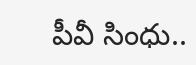పీవీ సింధు..